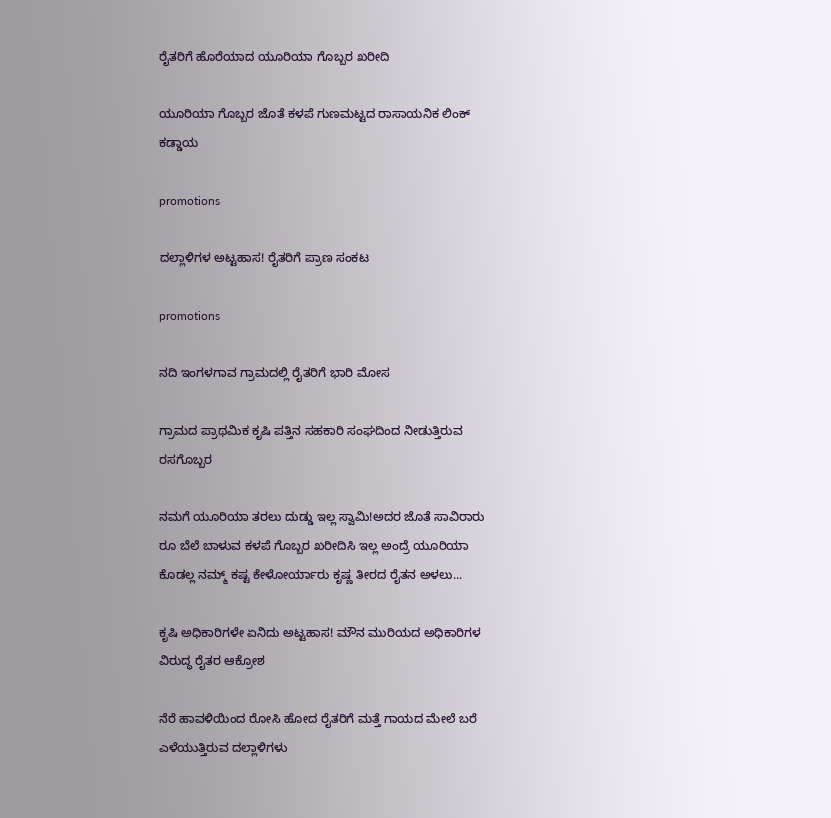ರೈತರಿಗೆ ಹೊರೆಯಾದ ಯೂರಿಯಾ ಗೊಬ್ಬರ ಖರೀದಿ

ಯೂರಿಯಾ ಗೊಬ್ಬರ ಜೊತೆ ಕಳಪೆ ಗುಣಮಟ್ಟದ ರಾಸಾಯನಿಕ ಲಿಂಕ್ ಕಡ್ಡಾಯ

promotions

ದಲ್ಲಾಳಿಗಳ ಅಟ್ಟಹಾಸ! ರೈತರಿಗೆ ಪ್ರಾಣ ಸಂಕಟ

promotions

ನದಿ ಇಂಗಳಗಾವ ಗ್ರಾಮದಲ್ಲಿ ರೈತರಿಗೆ ಭಾರಿ ಮೋಸ

ಗ್ರಾಮದ ಪ್ರಾಥಮಿಕ ಕೃಷಿ ಪತ್ತಿನ ಸಹಕಾರಿ ಸಂಘದಿಂದ ನೀಡುತ್ತಿರುವ ರಸಗೊಬ್ಬರ

ನಮಗೆ ಯೂರಿಯಾ ತರಲು ದುಡ್ಡು ಇಲ್ಲ ಸ್ವಾಮಿ!ಅದರ ಜೊತೆ ಸಾವಿರಾರು ರೂ ಬೆಲೆ ಬಾಳುವ ಕಳಪೆ ಗೊಬ್ಬರ ಖರೀದಿಸಿ ಇಲ್ಲ ಅಂದ್ರೆ ಯೂರಿಯಾ ಕೊಡಲ್ಲ ನಮ್ಮ್ ಕಷ್ಟ ಕೇಳೋರ್ಯಾರು ಕೃಷ್ಣ ತೀರದ ರೈತನ ಅಳಲು...

ಕೃಷಿ ಅಧಿಕಾರಿಗಳೇ ಏನಿದು ಅಟ್ಟಹಾಸ! ಮೌನ ಮುರಿಯದ ಅಧಿಕಾರಿಗಳ ವಿರುದ್ಧ ರೈತರ ಆಕ್ರೋಶ

ನೆರೆ ಹಾವಳಿಯಿಂದ ರೋಸಿ ಹೋದ ರೈತರಿಗೆ ಮತ್ತೆ ಗಾಯದ ಮೇಲೆ ಬರೆ ಎಳೆಯುತ್ತಿರುವ ದಲ್ಲಾಳಿಗಳು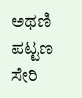ಅಥಣಿ ಪಟ್ಟಣ ಸೇರಿ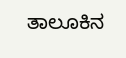ತಾಲೂಕಿನ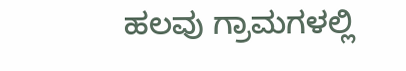ಹಲವು ಗ್ರಾಮಗಳಲ್ಲಿ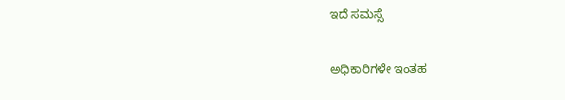ಇದೆ ಸಮಸ್ಸೆ

ಅಧಿಕಾರಿಗಳೇ ಇಂತಹ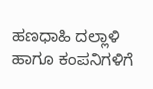ಹಣಧಾಹಿ ದಲ್ಲಾಳಿ ಹಾಗೂ ಕಂಪನಿಗಳಿಗೆ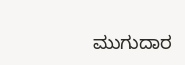ಮುಗುದಾರ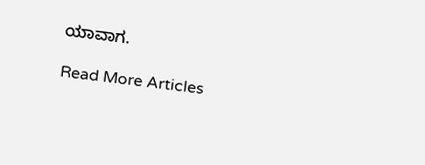ಯಾವಾಗ.

Read More Articles